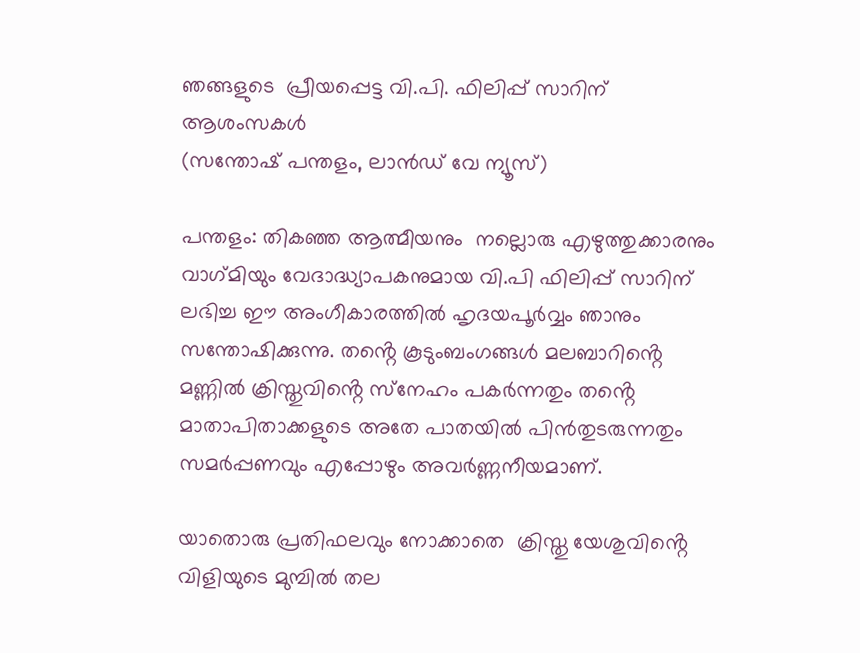ഞങ്ങളുടെ  പ്രീയപ്പെട്ട വി.പി. ഫിലിപ്പ് സാറിന് ആശംസകൾ
(സന്തോഷ് പന്തളം, ലാൻഡ് വേ ന്യൂസ്)

പന്തളം: തികഞ്ഞ ആത്മീയനും  നല്ലൊരു എഴുത്തുക്കാരനും വാഗ്‌മിയും വേദാദ്ധ്യാപകനുമായ വി.പി ഫിലിപ്പ് സാറിന്  ലഭിച്ച ഈ അംഗീകാരത്തിൽ ഹൃദയപൂർവ്വം ഞാനും  സന്തോഷിക്കുന്നു. തൻ്റെ കൂടുംബംഗങ്ങൾ മലബാറിൻ്റെ മണ്ണിൽ ക്രിസ്തുവിൻ്റെ സ്‌നേഹം പകർന്നതും തൻ്റെ മാതാപിതാക്കളുടെ അതേ പാതയിൽ പിൻതുടരുന്നതും സമർപ്പണവും എപ്പോഴും അവർണ്ണനീയമാണ്.

യാതൊരു പ്രതിഫലവും നോക്കാതെ  ക്രിസ്തു യേശുവിൻ്റെ വിളിയുടെ മുമ്പിൽ തല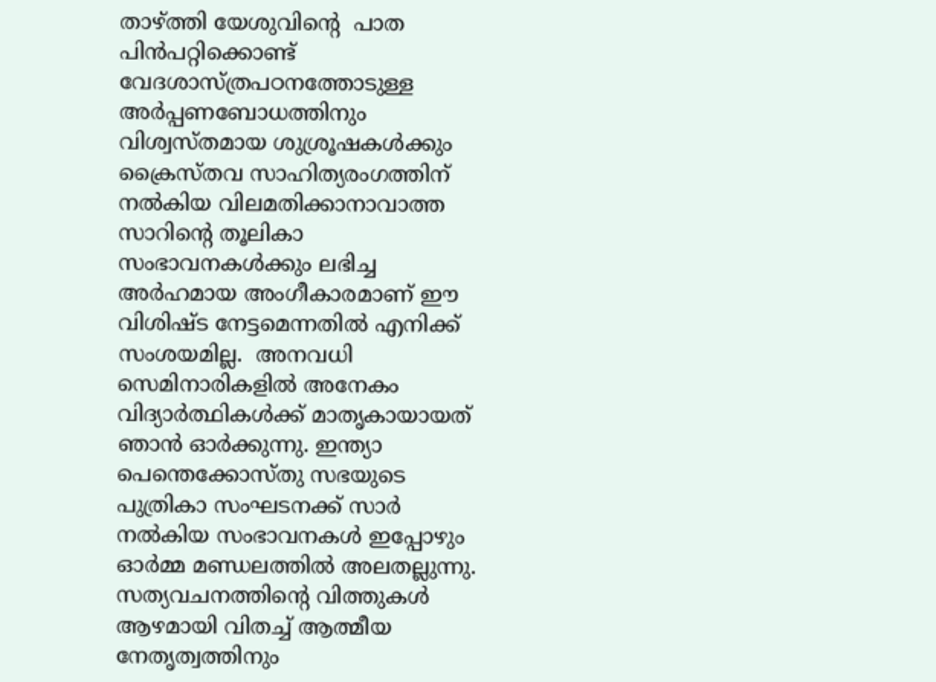താഴ്ത്തി യേശുവിൻ്റെ  പാത പിൻപറ്റിക്കൊണ്ട് വേദശാസ്ത്രപഠനത്തോടുള്ള അർപ്പണബോധത്തിനും  വിശ്വസ്തമായ ശുശ്രൂഷകൾക്കും ക്രൈസ്തവ സാഹിത്യരംഗത്തിന് നൽകിയ വിലമതിക്കാനാവാത്ത സാറിൻ്റെ തൂലികാ  സംഭാവനകൾക്കും ലഭിച്ച അർഹമായ അംഗീകാരമാണ് ഈ വിശിഷ്ട നേട്ടമെന്നതിൽ എനിക്ക്  സംശയമില്ല.  അനവധി സെമിനാരികളിൽ അനേകം വിദ്യാർത്ഥികൾക്ക് മാതൃകായായത് ഞാൻ ഓർക്കുന്നു. ഇന്ത്യാ പെന്തെക്കോസ്തു സഭയുടെ പുത്രികാ സംഘടനക്ക് സാർ നൽകിയ സംഭാവനകൾ ഇപ്പോഴും ഓർമ്മ മണ്ഡലത്തിൽ അലതല്ലുന്നു.  സത്യവചനത്തിൻ്റെ വിത്തുകൾ ആഴമായി വിതച്ച് ആത്മീയ നേതൃത്വത്തിനും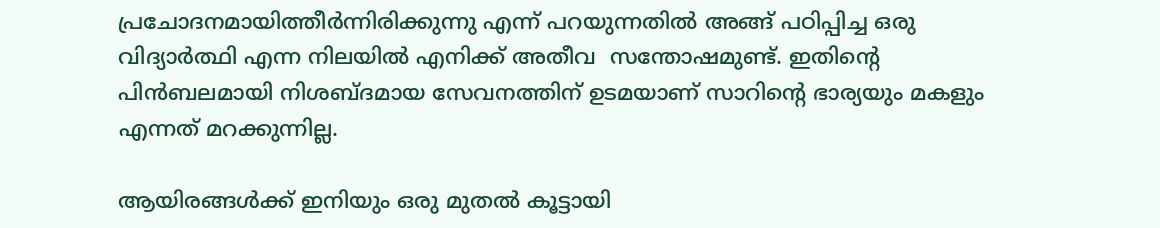പ്രചോദനമായിത്തീർന്നിരിക്കുന്നു എന്ന് പറയുന്നതിൽ അങ്ങ് പഠിപ്പിച്ച ഒരു വിദ്യാർത്ഥി എന്ന നിലയിൽ എനിക്ക് അതീവ  സന്തോഷമുണ്ട്. ഇതിൻ്റെ പിൻബലമായി നിശബ്ദമായ സേവനത്തിന് ഉടമയാണ് സാറിൻ്റെ ഭാര്യയും മകളും എന്നത് മറക്കുന്നില്ല.

ആയിരങ്ങൾക്ക് ഇനിയും ഒരു മുതൽ കൂട്ടായി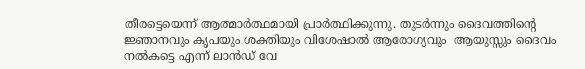തീരട്ടെയെന്ന് ആത്മാർത്ഥമായി പ്രാർത്ഥിക്കുന്നു. തുടർന്നും ദൈവത്തിൻ്റെ   ജ്ഞാനവും കൃപയും ശക്തിയും വിശേഷാൽ ആരോഗ്യവും  ആയുസ്സും ദൈവം നൽകട്ടെ എന്ന് ലാൻഡ് വേ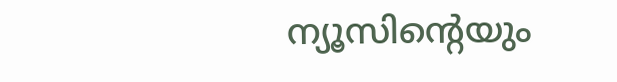ന്യൂസിൻ്റെയും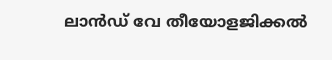ലാൻഡ് വേ തീയോളജിക്കൽ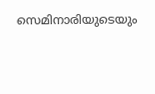സെമിനാരിയുടെയും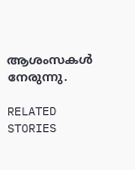ആശംസകൾ നേരുന്നു.

RELATED STORIES